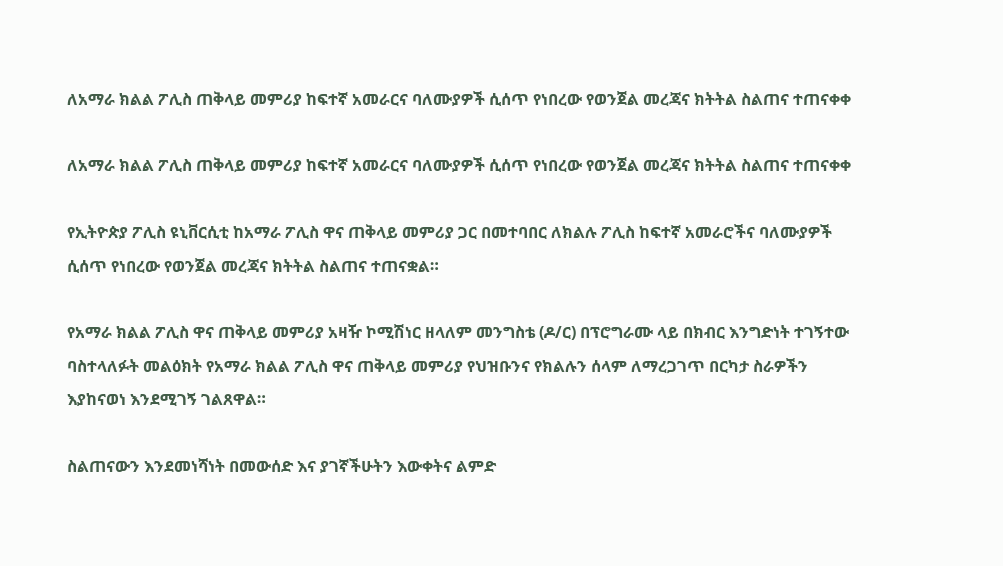ለአማራ ክልል ፖሊስ ጠቅላይ መምሪያ ከፍተኛ አመራርና ባለሙያዎች ሲሰጥ የነበረው የወንጀል መረጃና ክትትል ስልጠና ተጠናቀቀ

ለአማራ ክልል ፖሊስ ጠቅላይ መምሪያ ከፍተኛ አመራርና ባለሙያዎች ሲሰጥ የነበረው የወንጀል መረጃና ክትትል ስልጠና ተጠናቀቀ

የኢትዮጵያ ፖሊስ ዩኒቨርሲቲ ከአማራ ፖሊስ ዋና ጠቅላይ መምሪያ ጋር በመተባበር ለክልሉ ፖሊስ ከፍተኛ አመራሮችና ባለሙያዎች ሲሰጥ የነበረው የወንጀል መረጃና ክትትል ስልጠና ተጠናቋል።

የአማራ ክልል ፖሊስ ዋና ጠቅላይ መምሪያ አዛዥ ኮሚሽነር ዘላለም መንግስቴ (ዶ/ር) በፕሮግራሙ ላይ በክብር እንግድነት ተገኝተው ባስተላለፉት መልዕክት የአማራ ክልል ፖሊስ ዋና ጠቅላይ መምሪያ የህዝቡንና የክልሉን ሰላም ለማረጋገጥ በርካታ ስራዎችን እያከናወነ እንደሚገኝ ገልጸዋል።

ስልጠናውን እንደመነሻነት በመውሰድ እና ያገኛችሁትን እውቀትና ልምድ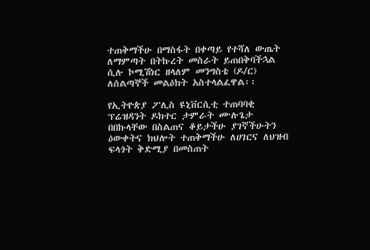ተጠቅማችሁ በማስፋት በቀጣይ የተሻለ ውጤት ለማምጣት በትኩረት መስራት ይጠበቅባችኋል ሲሉ ኮሚሽነር ዘላለም መንግስቴ (ዶ/ር) ለሰልጣኞች መልዕክት አስተላልፈዋል፡፡

የኢትዮጵያ ፖሊስ ዩኒቨርሲቲ ተጠባባቂ ፕሬዝዳንት ዶክተር ታምራት ሙሉጌታ በበኩላቸው በስልጠና ቆይታችሁ ያገኛችሁትን ዕውቀትና ክህሎት ተጠቅማችሁ ለሀገርና ለህዝብ ፍላጎት ቅድሚያ በመስጠት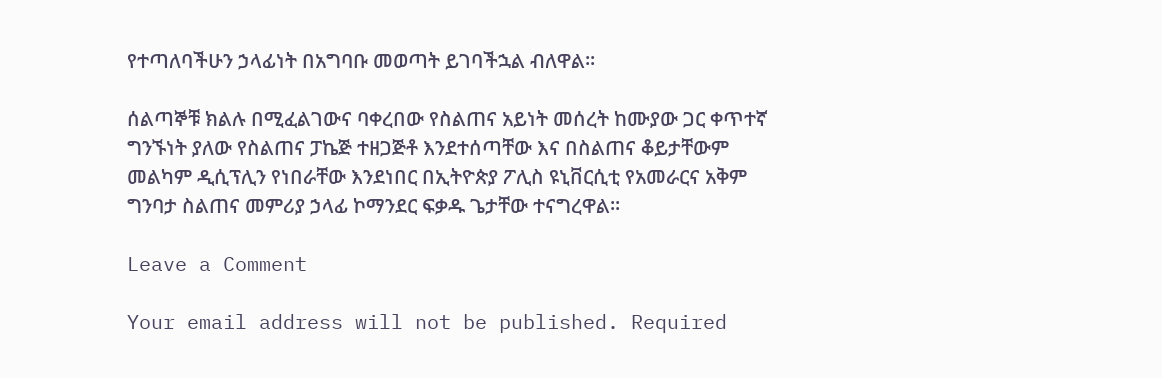የተጣለባችሁን ኃላፊነት በአግባቡ መወጣት ይገባችኋል ብለዋል፡፡

ሰልጣኞቹ ክልሉ በሚፈልገውና ባቀረበው የስልጠና አይነት መሰረት ከሙያው ጋር ቀጥተኛ ግንኙነት ያለው የስልጠና ፓኬጅ ተዘጋጅቶ እንደተሰጣቸው እና በስልጠና ቆይታቸውም መልካም ዲሲፕሊን የነበራቸው እንደነበር በኢትዮጵያ ፖሊስ ዩኒቨርሲቲ የአመራርና አቅም ግንባታ ስልጠና መምሪያ ኃላፊ ኮማንደር ፍቃዱ ጌታቸው ተናግረዋል፡፡

Leave a Comment

Your email address will not be published. Required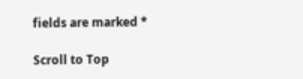fields are marked *

Scroll to Top